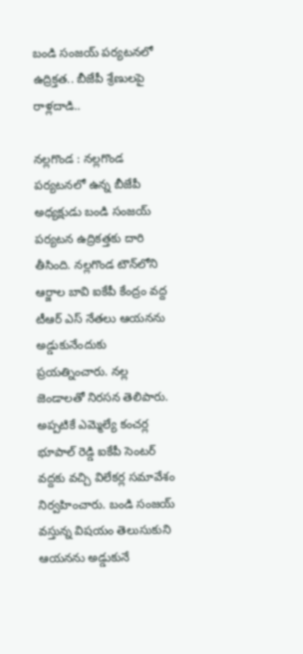బండి సంజయ్ పర్యటనలో ఉద్రిక్తత.. బీజేపీ శ్రేణులపై రాళ్లదాడి..

నల్లగొండ : నల్లగొండ పర్యటనలో ఉన్న బీజేపీ అధ్యక్షుడు బండి సంజయ్ ప‌ర్య‌ట‌న ఉద్రిక‌త్త‌కు దారి తీసింది. నల్లగొండ టౌన్‌లోని ఆర్జాల బావి ఐకేపీ కేంద్రం వద్ద టీఆర్ ఎస్ నేత‌లు ఆయ‌నను అడ్డుకునేందుకు ప్ర‌య‌త్నించారు. నల్ల జెండాలతో నిరసన తెలిపారు. అప్ప‌టికే ఎమ్మెల్యే కంచ‌ర్ల భూపాల్ రెడ్డి ఐకేపీ సెంట‌ర్ వ‌ద్ద‌కు వ‌చ్చి విలేక‌ర్ల స‌మావేశం నిర్వ‌హించారు. బండి సంజ‌య్ వ‌స్తున్న విష‌యం తెలుసుకుని ఆయ‌న‌ను అడ్డుకునే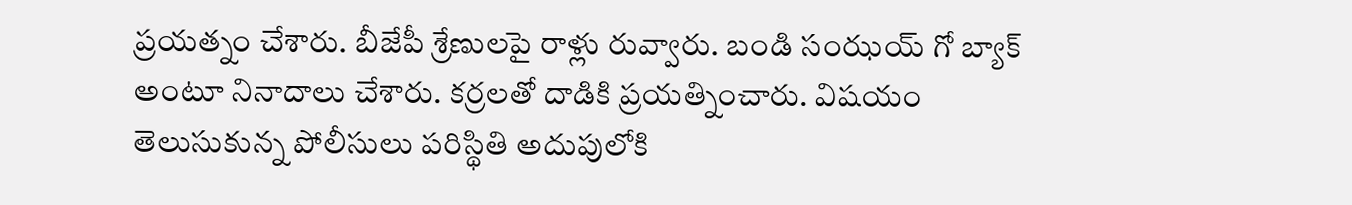ప్ర‌య‌త్నం చేశారు. బీజేపీ శ్రేణుల‌పై రాళ్లు రువ్వారు. బండి సంఝ‌య్ గో బ్యాక్ అంటూ నినాదాలు చేశారు. క‌ర్ర‌ల‌తో దాడికి ప్ర‌య‌త్నించారు. విష‌యం తెలుసుకున్న పోలీసులు ప‌రిస్థితి అదుపులోకి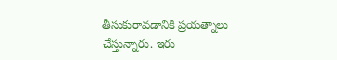తీసుకురావ‌డానికి ప్ర‌య‌త్నాలు చేస్తున్నారు. ఇరు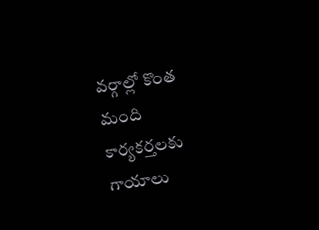వ‌ర్గాల్లో కొంత మంది కార్య‌క‌ర్త‌ల‌కు గాయాలు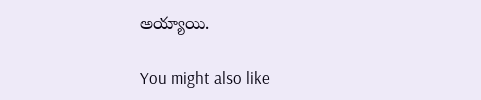అయ్యాయి.

You might also like